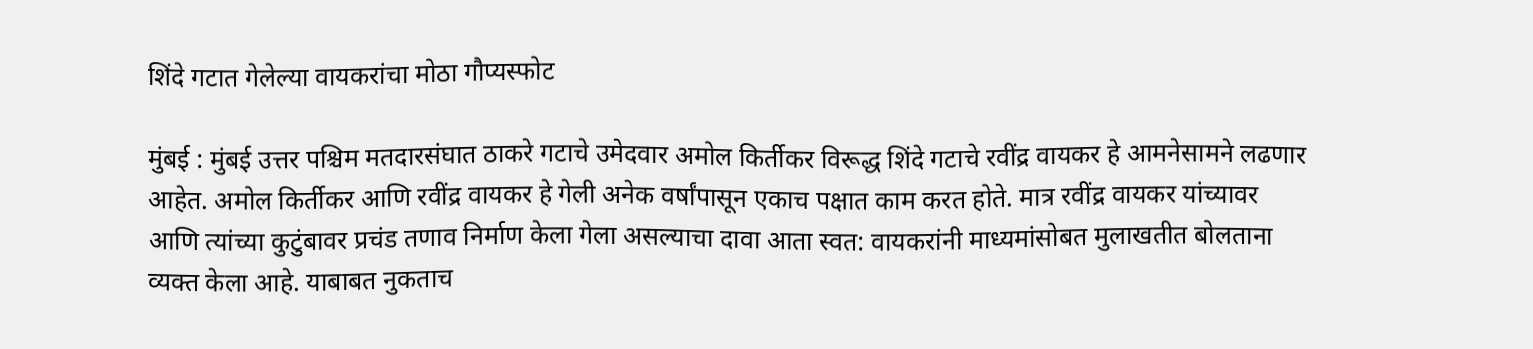शिंदे गटात गेलेल्या वायकरांचा मोठा गौप्यस्फोट

मुंबई : मुंबई उत्तर पश्चिम मतदारसंघात ठाकरे गटाचे उमेदवार अमोल किर्तीकर विरूद्ध शिंदे गटाचे रवींद्र वायकर हे आमनेसामने लढणार आहेत. अमोल किर्तीकर आणि रवींद्र वायकर हे गेली अनेक वर्षांपासून एकाच पक्षात काम करत होते. मात्र रवींद्र वायकर यांच्यावर आणि त्यांच्या कुटुंबावर प्रचंड तणाव निर्माण केला गेला असल्याचा दावा आता स्वत: वायकरांनी माध्यमांसोबत मुलाखतीत बोलताना व्यक्त केला आहे. याबाबत नुकताच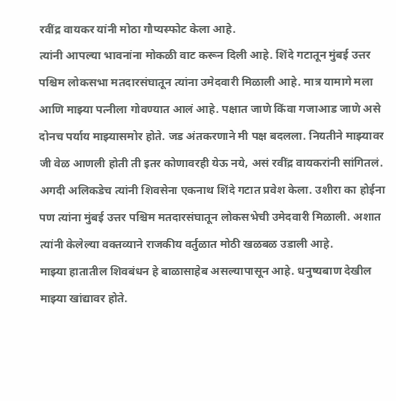रवींद्र वायकर यांनी मोठा गौप्यस्फोट केला आहे.
त्यांनी आपल्या भावनांना मोकळी वाट करून दिली आहे. शिंदे गटातून मुंबई उत्तर पश्चिम लोकसभा मतदारसंघातून त्यांना उमेदवारी मिळाली आहे. मात्र यामागे मला आणि माझ्या पत्नीला गोवण्यात आलं आहे. पक्षात जाणे किंवा गजाआड जाणे असे दोनच पर्याय माझ्यासमोर होते. जड अंतकरणाने मी पक्ष बदलला. नियतीने माझ्यावर जी वेळ आणली होती ती इतर कोणावरही येऊ नये, असं रवींद्र वायकरांनी सांगितलं.
अगदी अलिकडेच त्यांनी शिवसेना एकनाथ शिंदे गटात प्रवेश केला. उशीरा का होईना पण त्यांना मुंबई उत्तर पश्चिम मतदारसंघातून लोकसभेची उमेदवारी मिळाली. अशात त्यांनी केलेल्या वक्तव्याने राजकीय वर्तुळात मोठी खळबळ उडाली आहे.
माझ्या हातातील शिवबंधन हे बाळासाहेब असल्यापासून आहे. धनुष्यबाण देखील माझ्या खांद्यावर होते.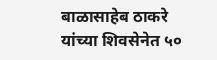बाळासाहेब ठाकरे यांच्या शिवसेनेत ५०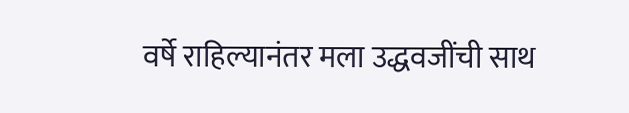वर्षे राहिल्यानंतर मला उद्धवजींची साथ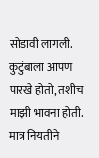सोडावी लागली. कुटुंबाला आपण पारखे होतो, तशीच माझी भावना होती. मात्र नियतीने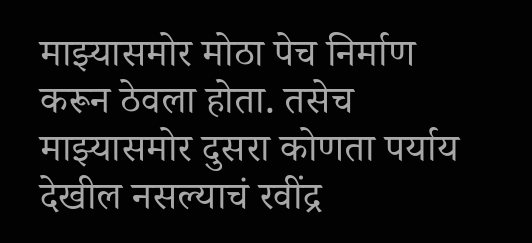माझ्यासमोर मोठा पेच निर्माण करून ठेवला होता. तसेच माझ्यासमोर दुसरा कोणता पर्याय देखील नसल्याचं रवींद्र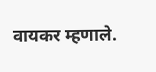वायकर म्हणाले.